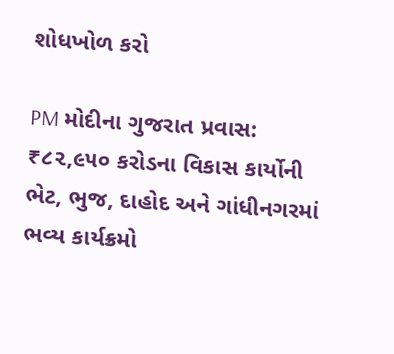શોધખોળ કરો

PM મોદીના ગુજરાત પ્રવાસ: ₹૮૨,૯૫૦ કરોડના વિકાસ કાર્યોની ભેટ, ભુજ, દાહોદ અને ગાંધીનગરમાં ભવ્ય કાર્યક્રમો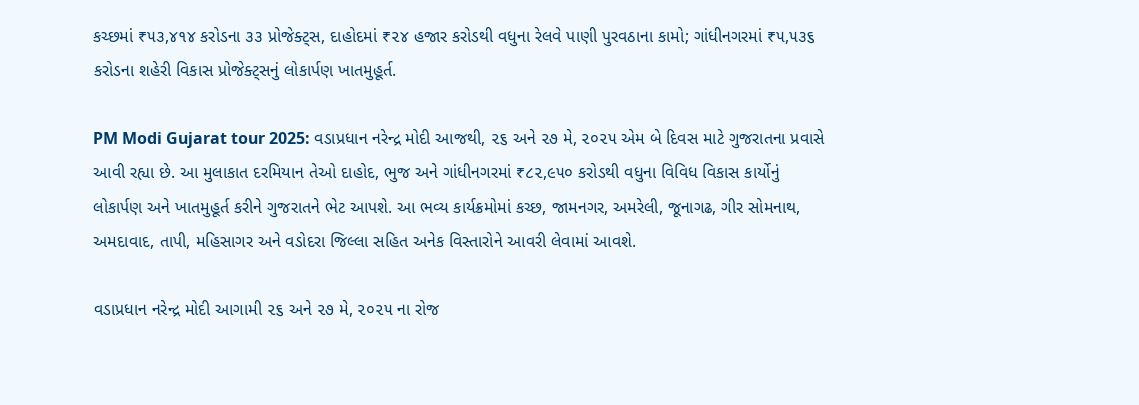કચ્છમાં ₹૫૩,૪૧૪ કરોડના ૩૩ પ્રોજેક્ટ્સ, દાહોદમાં ₹૨૪ હજાર કરોડથી વધુના રેલવે પાણી પુરવઠાના કામો; ગાંધીનગરમાં ₹૫,૫૩૬ કરોડના શહેરી વિકાસ પ્રોજેક્ટ્સનું લોકાર્પણ ખાતમુહૂર્ત.

PM Modi Gujarat tour 2025: વડાપ્રધાન નરેન્દ્ર મોદી આજથી, ૨૬ અને ૨૭ મે, ૨૦૨૫ એમ બે દિવસ માટે ગુજરાતના પ્રવાસે આવી રહ્યા છે. આ મુલાકાત દરમિયાન તેઓ દાહોદ, ભુજ અને ગાંધીનગરમાં ₹૮૨,૯૫૦ કરોડથી વધુના વિવિધ વિકાસ કાર્યોનું લોકાર્પણ અને ખાતમુહૂર્ત કરીને ગુજરાતને ભેટ આપશે. આ ભવ્ય કાર્યક્રમોમાં કચ્છ, જામનગર, અમરેલી, જૂનાગઢ, ગીર સોમનાથ, અમદાવાદ, તાપી, મહિસાગર અને વડોદરા જિલ્લા સહિત અનેક વિસ્તારોને આવરી લેવામાં આવશે.

વડાપ્રધાન નરેન્દ્ર મોદી આગામી ૨૬ અને ૨૭ મે, ૨૦૨૫ ના રોજ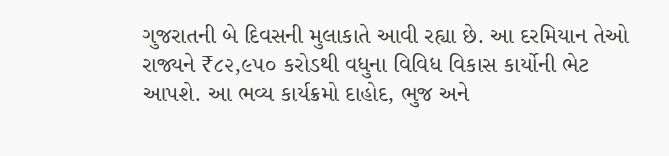ગુજરાતની બે દિવસની મુલાકાતે આવી રહ્યા છે. આ દરમિયાન તેઓ રાજ્યને ₹૮૨,૯૫૦ કરોડથી વધુના વિવિધ વિકાસ કાર્યોની ભેટ આપશે. આ ભવ્ય કાર્યક્રમો દાહોદ, ભુજ અને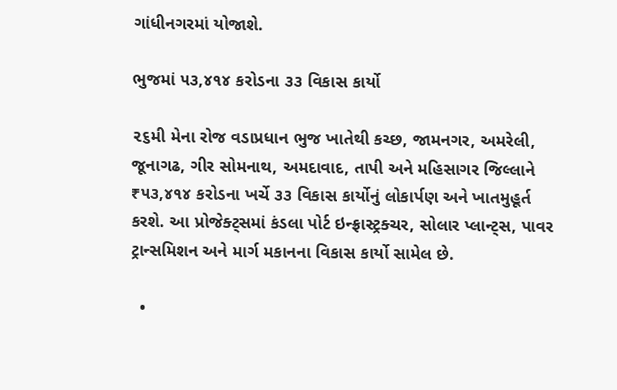ગાંધીનગરમાં યોજાશે.

ભુજમાં ૫૩,૪૧૪ કરોડના ૩૩ વિકાસ કાર્યો

૨૬મી મેના રોજ વડાપ્રધાન ભુજ ખાતેથી કચ્છ, જામનગર, અમરેલી, જૂનાગઢ, ગીર સોમનાથ, અમદાવાદ, તાપી અને મહિસાગર જિલ્લાને ₹૫૩,૪૧૪ કરોડના ખર્ચે ૩૩ વિકાસ કાર્યોનું લોકાર્પણ અને ખાતમુહૂર્ત કરશે. આ પ્રોજેક્ટ્સમાં કંડલા પોર્ટ ઇન્ફ્રાસ્ટ્રક્ચર, સોલાર પ્લાન્ટ્સ, પાવર ટ્રાન્સમિશન અને માર્ગ મકાનના વિકાસ કાર્યો સામેલ છે.

  •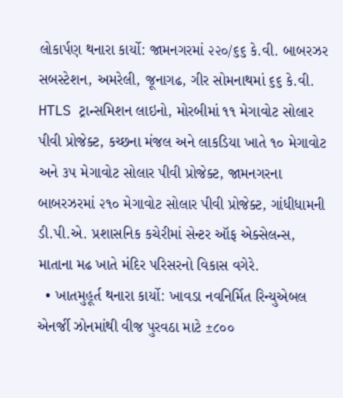લોકાર્પણ થનારા કાર્યો: જામનગરમાં ૨૨૦/૬૬ કે.વી. બાબરઝર સબસ્ટેશન, અમરેલી, જૂનાગઢ, ગીર સોમનાથમાં ૬૬ કે.વી. HTLS ટ્રાન્સમિશન લાઇનો, મોરબીમાં ૧૧ મેગાવોટ સોલાર પીવી પ્રોજેક્ટ, કચ્છના મંજલ અને લાકડિયા ખાતે ૧૦ મેગાવોટ અને ૩૫ મેગાવોટ સોલાર પીવી પ્રોજેક્ટ, જામનગરના બાબરઝરમાં ૨૧૦ મેગાવોટ સોલાર પીવી પ્રોજેક્ટ, ગાંધીધામની ડી.પી.એ. પ્રશાસનિક કચેરીમાં સેન્ટર ઑફ એક્સેલન્સ, માતાના મઢ ખાતે મંદિર પરિસરનો વિકાસ વગેરે.
  • ખાતમુહૂર્ત થનારા કાર્યો: ખાવડા નવનિર્મિત રિન્યુએબલ એનર્જી ઝોનમાંથી વીજ પુરવઠા માટે ±૮૦૦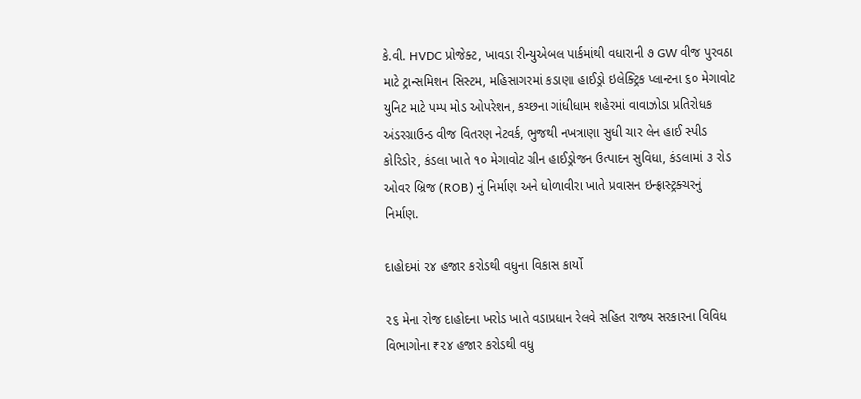કે.વી. HVDC પ્રોજેક્ટ, ખાવડા રીન્યુએબલ પાર્કમાંથી વધારાની ૭ GW વીજ પુરવઠા માટે ટ્રાન્સમિશન સિસ્ટમ, મહિસાગરમાં કડાણા હાઈડ્રો ઇલેક્ટ્રિક પ્લાન્ટના ૬૦ મેગાવોટ યુનિટ માટે પમ્પ મોડ ઓપરેશન, કચ્છના ગાંધીધામ શહેરમાં વાવાઝોડા પ્રતિરોધક અંડરગ્રાઉન્ડ વીજ વિતરણ નેટવર્ક, ભુજથી નખત્રાણા સુધી ચાર લેન હાઈ સ્પીડ કોરિડોર, કંડલા ખાતે ૧૦ મેગાવોટ ગ્રીન હાઈડ્રોજન ઉત્પાદન સુવિધા, કંડલામાં ૩ રોડ ઓવર બ્રિજ (ROB) નું નિર્માણ અને ધોળાવીરા ખાતે પ્રવાસન ઇન્ફ્રાસ્ટ્રક્ચરનું નિર્માણ.

દાહોદમાં ૨૪ હજાર કરોડથી વધુના વિકાસ કાર્યો

૨૬ મેના રોજ દાહોદના ખરોડ ખાતે વડાપ્રધાન રેલવે સહિત રાજ્ય સરકારના વિવિધ વિભાગોના ₹૨૪ હજાર કરોડથી વધુ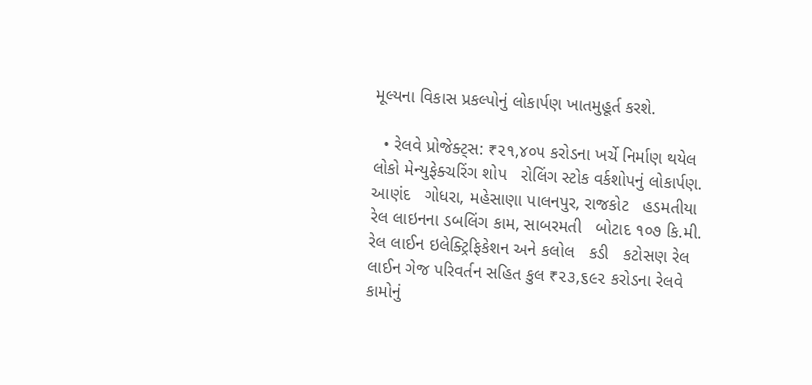મૂલ્યના વિકાસ પ્રકલ્પોનું લોકાર્પણ ખાતમુહૂર્ત કરશે.

  • રેલવે પ્રોજેક્ટ્સ: ₹૨૧,૪૦૫ કરોડના ખર્ચે નિર્માણ થયેલ લોકો મેન્યુફેક્ચરિંગ શોપ   રોલિંગ સ્ટોક વર્કશોપનું લોકાર્પણ. આણંદ   ગોધરા, મહેસાણા પાલનપુર, રાજકોટ   હડમતીયા રેલ લાઇનના ડબલિંગ કામ, સાબરમતી   બોટાદ ૧૦૭ કિ.મી. રેલ લાઈન ઇલેક્ટ્રિફિકેશન અને કલોલ   કડી   કટોસણ રેલ લાઈન ગેજ પરિવર્તન સહિત કુલ ₹૨૩,૬૯૨ કરોડના રેલવે કામોનું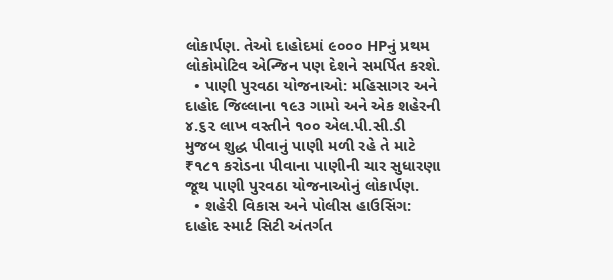લોકાર્પણ. તેઓ દાહોદમાં ૯૦૦૦ HPનું પ્રથમ લોકોમોટિવ એન્જિન પણ દેશને સમર્પિત કરશે.
  • પાણી પુરવઠા યોજનાઓ: મહિસાગર અને દાહોદ જિલ્લાના ૧૯૩ ગામો અને એક શહેરની ૪.૬૨ લાખ વસ્તીને ૧૦૦ એલ.પી.સી.ડી મુજબ શુદ્ધ પીવાનું પાણી મળી રહે તે માટે ₹૧૮૧ કરોડના પીવાના પાણીની ચાર સુધારણા જૂથ પાણી પુરવઠા યોજનાઓનું લોકાર્પણ.
  • શહેરી વિકાસ અને પોલીસ હાઉસિંગ: દાહોદ સ્માર્ટ સિટી અંતર્ગત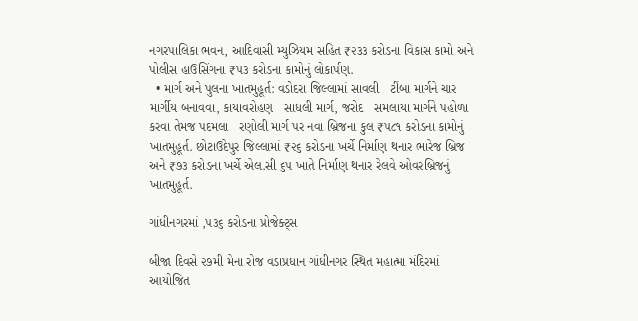નગરપાલિકા ભવન, આદિવાસી મ્યુઝિયમ સહિત ₹૨૩૩ કરોડના વિકાસ કામો અને પોલીસ હાઉસિંગના ₹૫૩ કરોડના કામોનું લોકાર્પણ.
  • માર્ગ અને પુલના ખાતમુહૂર્ત: વડોદરા જિલ્લામાં સાવલી   ટીંબા માર્ગને ચાર માર્ગીય બનાવવા, કાયાવરોહણ   સાધલી માર્ગ, જરોદ   સમલાયા માર્ગને પહોળા કરવા તેમજ પદમલા   રણોલી માર્ગ પર નવા બ્રિજના કુલ ₹૫૮૧ કરોડના કામોનું ખાતમુહૂર્ત. છોટાઉદેપુર જિલ્લામાં ₹૨૬ કરોડના ખર્ચે નિર્માણ થનાર ભારેજ બ્રિજ અને ₹૭૩ કરોડના ખર્ચે એલ.સી ૬૫ ખાતે નિર્માણ થનાર રેલવે ઓવરબ્રિજનું ખાતમુહૂર્ત.

ગાંધીનગરમાં ,૫૩૬ કરોડના પ્રોજેક્ટ્સ

બીજા દિવસે ૨૭મી મેના રોજ વડાપ્રધાન ગાંધીનગર સ્થિત મહાત્મા મંદિરમાં આયોજિત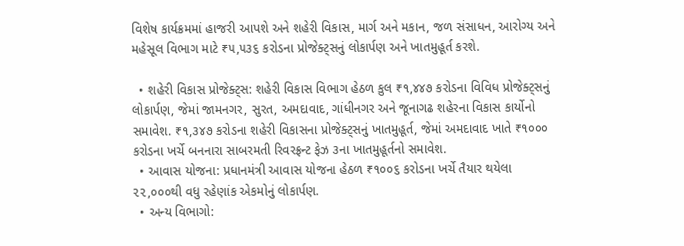વિશેષ કાર્યક્રમમાં હાજરી આપશે અને શહેરી વિકાસ, માર્ગ અને મકાન, જળ સંસાધન, આરોગ્ય અને મહેસૂલ વિભાગ માટે ₹૫,૫૩૬ કરોડના પ્રોજેક્ટ્સનું લોકાર્પણ અને ખાતમુહૂર્ત કરશે.

  • શહેરી વિકાસ પ્રોજેક્ટ્સ: શહેરી વિકાસ વિભાગ હેઠળ કુલ ₹૧,૪૪૭ કરોડના વિવિધ પ્રોજેક્ટ્સનું લોકાર્પણ, જેમાં જામનગર, સુરત, અમદાવાદ, ગાંધીનગર અને જૂનાગઢ શહેરના વિકાસ કાર્યોનો સમાવેશ. ₹૧,૩૪૭ કરોડના શહેરી વિકાસના પ્રોજેક્ટ્સનું ખાતમુહૂર્ત, જેમાં અમદાવાદ ખાતે ₹૧૦૦૦ કરોડના ખર્ચે બનનારા સાબરમતી રિવરફ્રન્ટ ફેઝ ૩ના ખાતમુહૂર્તનો સમાવેશ.
  • આવાસ યોજના: પ્રધાનમંત્રી આવાસ યોજના હેઠળ ₹૧૦૦૬ કરોડના ખર્ચે તૈયાર થયેલા ૨૨,૦૦૦થી વધુ રહેણાંક એકમોનું લોકાર્પણ.
  • અન્ય વિભાગો: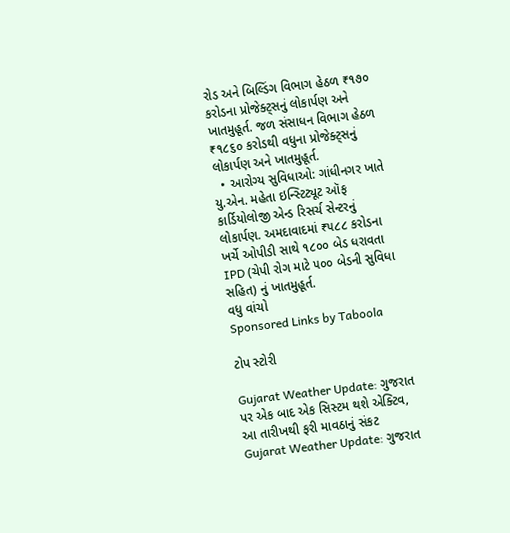રોડ અને બિલ્ડિંગ વિભાગ હેઠળ ₹૧૭૦ કરોડના પ્રોજેક્ટ્સનું લોકાર્પણ અને ખાતમુહૂર્ત. જળ સંસાધન વિભાગ હેઠળ ₹૧૮૬૦ કરોડથી વધુના પ્રોજેક્ટ્સનું લોકાર્પણ અને ખાતમુહૂર્ત.
  • આરોગ્ય સુવિધાઓ: ગાંધીનગર ખાતે યુ.એન. મહેતા ઇન્સ્ટિટ્યૂટ ઑફ કાર્ડિયોલોજી એન્ડ રિસર્ચ સેન્ટરનું લોકાર્પણ. અમદાવાદમાં ₹૫૮૮ કરોડના ખર્ચે ઓપીડી સાથે ૧૮૦૦ બેડ ધરાવતા IPD (ચેપી રોગ માટે ૫૦૦ બેડની સુવિધા સહિત) નું ખાતમુહૂર્ત.
વધુ વાંચો
Sponsored Links by Taboola

ટોપ સ્ટોરી

Gujarat Weather Update: ગુજરાત પર એક બાદ એક સિસ્ટમ થશે એક્ટિવ, આ તારીખથી ફરી માવઠાનું સંકટ
Gujarat Weather Update: ગુજરાત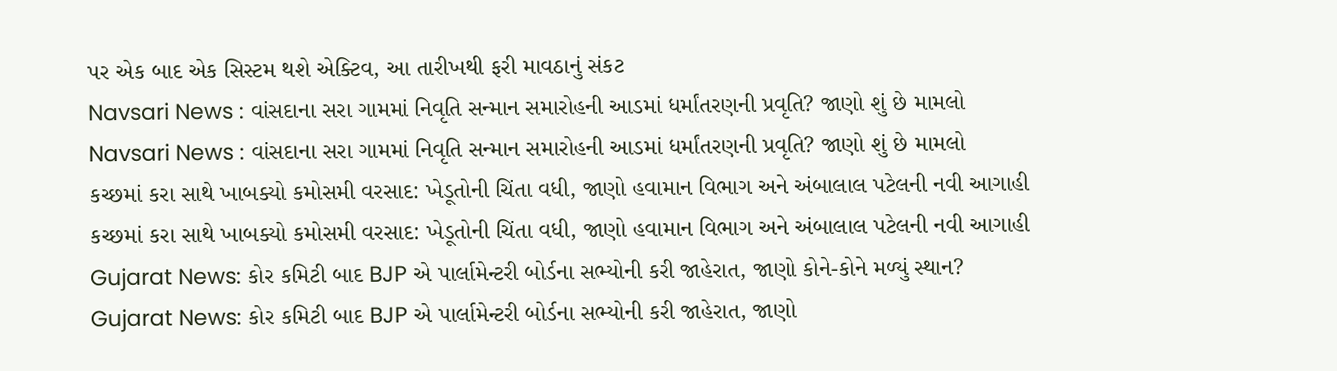પર એક બાદ એક સિસ્ટમ થશે એક્ટિવ, આ તારીખથી ફરી માવઠાનું સંકટ
Navsari News : વાંસદાના સરા ગામમાં નિવૃતિ સન્માન સમારોહની આડમાં ધર્માંતરણની પ્રવૃતિ? જાણો શું છે મામલો
Navsari News : વાંસદાના સરા ગામમાં નિવૃતિ સન્માન સમારોહની આડમાં ધર્માંતરણની પ્રવૃતિ? જાણો શું છે મામલો
કચ્છમાં કરા સાથે ખાબક્યો કમોસમી વરસાદ: ખેડૂતોની ચિંતા વધી, જાણો હવામાન વિભાગ અને અંબાલાલ પટેલની નવી આગાહી
કચ્છમાં કરા સાથે ખાબક્યો કમોસમી વરસાદ: ખેડૂતોની ચિંતા વધી, જાણો હવામાન વિભાગ અને અંબાલાલ પટેલની નવી આગાહી
Gujarat News: કોર કમિટી બાદ BJP એ પાર્લામેન્ટરી બોર્ડના સભ્યોની કરી જાહેરાત, જાણો કોને-કોને મળ્યું સ્થાન?
Gujarat News: કોર કમિટી બાદ BJP એ પાર્લામેન્ટરી બોર્ડના સભ્યોની કરી જાહેરાત, જાણો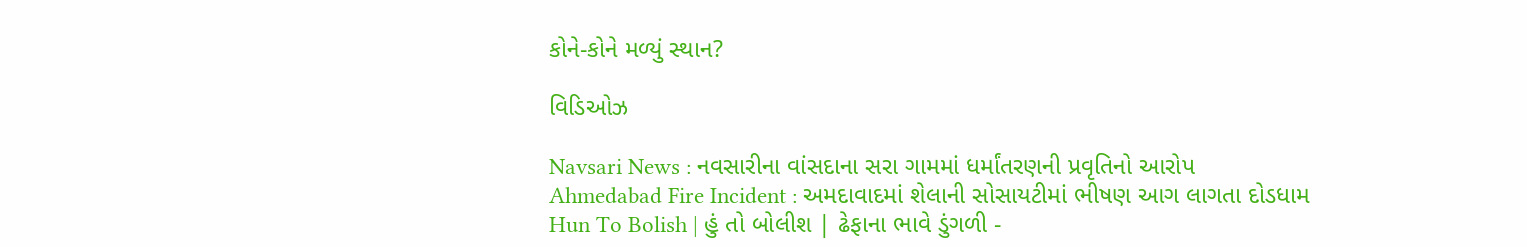કોને-કોને મળ્યું સ્થાન?

વિડિઓઝ

Navsari News : નવસારીના વાંસદાના સરા ગામમાં ધર્માંતરણની પ્રવૃતિનો આરોપ
Ahmedabad Fire Incident : અમદાવાદમાં શેલાની સોસાયટીમાં ભીષણ આગ લાગતા દોડધામ
Hun To Bolish | હું તો બોલીશ | ઢેફાના ભાવે ડુંગળી -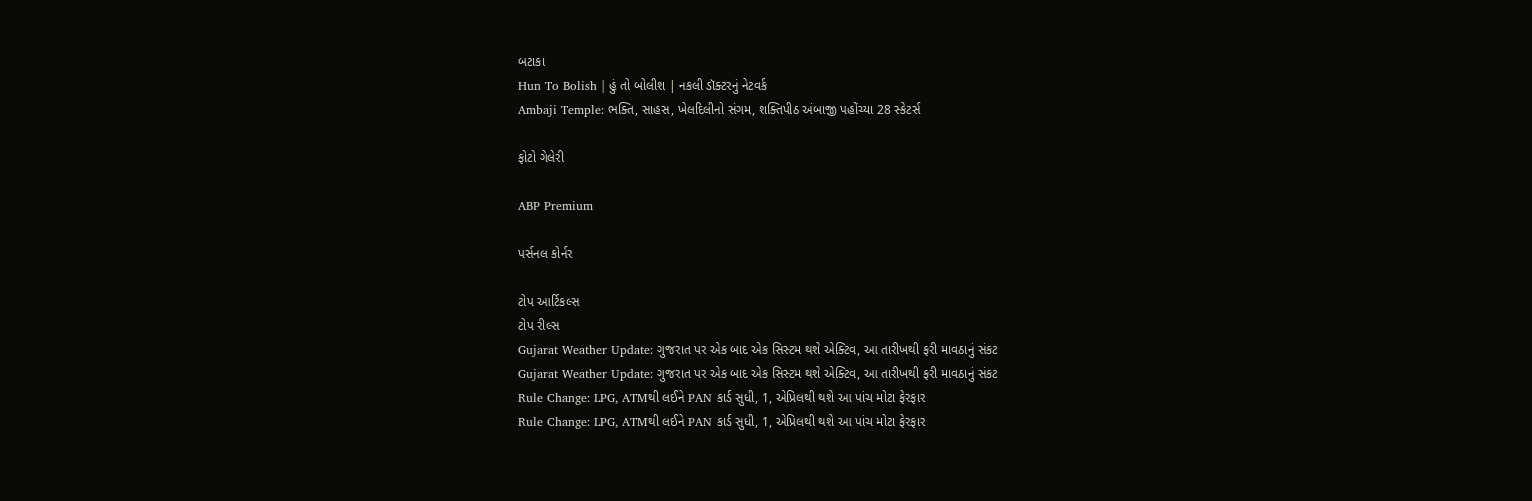બટાકા
Hun To Bolish | હું તો બોલીશ | નકલી ડૉક્ટરનું નેટવર્ક
Ambaji Temple: ભક્તિ, સાહસ, ખેલદિલીનો સંગમ, શક્તિપીઠ અંબાજી પહોંચ્યા 28 સ્કેટર્સ

ફોટો ગેલેરી

ABP Premium

પર્સનલ કોર્નર

ટોપ આર્ટિકલ્સ
ટોપ રીલ્સ
Gujarat Weather Update: ગુજરાત પર એક બાદ એક સિસ્ટમ થશે એક્ટિવ, આ તારીખથી ફરી માવઠાનું સંકટ
Gujarat Weather Update: ગુજરાત પર એક બાદ એક સિસ્ટમ થશે એક્ટિવ, આ તારીખથી ફરી માવઠાનું સંકટ
Rule Change: LPG, ATMથી લઈને PAN કાર્ડ સુધી, 1, એપ્રિલથી થશે આ પાંચ મોટા ફેરફાર
Rule Change: LPG, ATMથી લઈને PAN કાર્ડ સુધી, 1, એપ્રિલથી થશે આ પાંચ મોટા ફેરફાર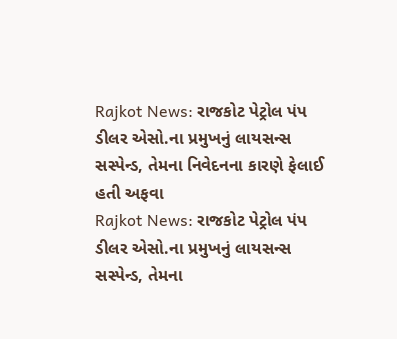Rajkot News: રાજકોટ પેટ્રોલ પંપ ડીલર એસો.ના પ્રમુખનું લાયસન્સ સસ્પેન્ડ, તેમના નિવેદનના કારણે ફેલાઈ હતી અફવા
Rajkot News: રાજકોટ પેટ્રોલ પંપ ડીલર એસો.ના પ્રમુખનું લાયસન્સ સસ્પેન્ડ, તેમના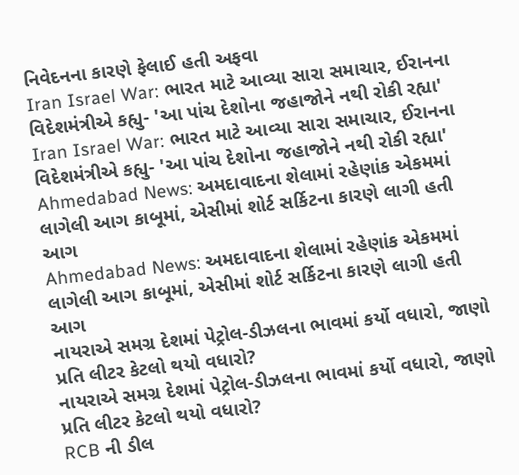નિવેદનના કારણે ફેલાઈ હતી અફવા
Iran Israel War: ભારત માટે આવ્યા સારા સમાચાર, ઈરાનના વિદેશમંત્રીએ કહ્યુ- 'આ પાંચ દેશોના જહાજોને નથી રોકી રહ્યા'
Iran Israel War: ભારત માટે આવ્યા સારા સમાચાર, ઈરાનના વિદેશમંત્રીએ કહ્યુ- 'આ પાંચ દેશોના જહાજોને નથી રોકી રહ્યા'
Ahmedabad News: અમદાવાદના શેલામાં રહેણાંક એકમમાં લાગેલી આગ કાબૂમાં, એસીમાં શોર્ટ સર્કિટના કારણે લાગી હતી આગ
Ahmedabad News: અમદાવાદના શેલામાં રહેણાંક એકમમાં લાગેલી આગ કાબૂમાં, એસીમાં શોર્ટ સર્કિટના કારણે લાગી હતી આગ
નાયરાએ સમગ્ર દેશમાં પેટ્રોલ-ડીઝલના ભાવમાં કર્યો વધારો, જાણો પ્રતિ લીટર કેટલો થયો વધારો?
નાયરાએ સમગ્ર દેશમાં પેટ્રોલ-ડીઝલના ભાવમાં કર્યો વધારો, જાણો પ્રતિ લીટર કેટલો થયો વધારો?
RCB ની ડીલ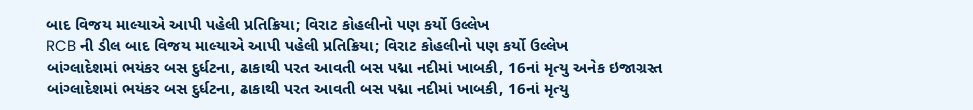બાદ વિજય માલ્યાએ આપી પહેલી પ્રતિક્રિયા; વિરાટ કોહલીનો પણ કર્યો ઉલ્લેખ
RCB ની ડીલ બાદ વિજય માલ્યાએ આપી પહેલી પ્રતિક્રિયા; વિરાટ કોહલીનો પણ કર્યો ઉલ્લેખ
બાંગ્લાદેશમાં ભયંકર બસ દુર્ધટના, ઢાકાથી પરત આવતી બસ પદ્મા નદીમાં ખાબકી, 16નાં મૃત્યુ અનેક ઇજાગ્રસ્ત
બાંગ્લાદેશમાં ભયંકર બસ દુર્ધટના, ઢાકાથી પરત આવતી બસ પદ્મા નદીમાં ખાબકી, 16નાં મૃત્યુ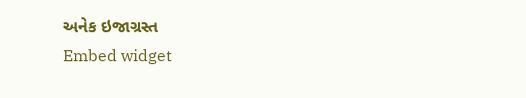અનેક ઇજાગ્રસ્ત
Embed widget